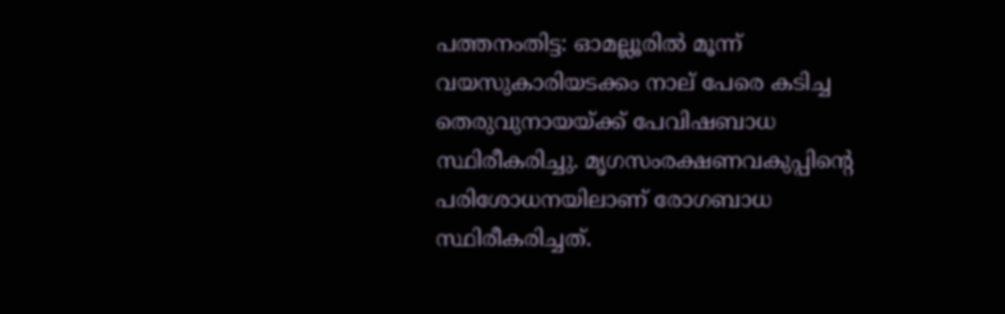പത്തനംതിട്ട: ഓമല്ലൂരില്‍ മൂന്ന് വയസുകാരിയടക്കം നാല് പേരെ കടിച്ച തെരുവുനായയ്ക്ക് പേവിഷബാധ സ്ഥിരീകരിച്ചു. മൃഗസംരക്ഷണവകുപ്പിന്‍റെ പരിശോധനയിലാണ് രോഗബാധ സ്ഥിരീകരിച്ചത്.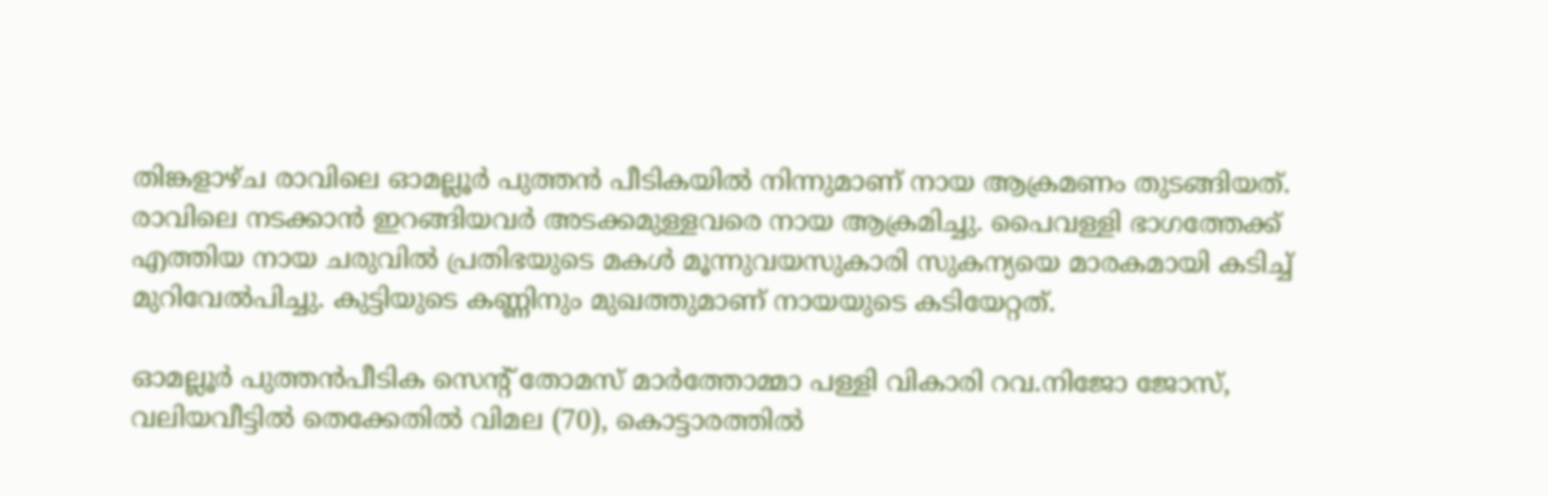തിങ്കളാഴ്ച രാവിലെ ഓമല്ലൂർ പുത്തന്‍ പീടികയില്‍ നിന്നുമാണ് നായ ആക്രമണം തുടങ്ങിയത്. രാവിലെ നടക്കാൻ ഇറങ്ങിയവർ അടക്കമുള്ളവരെ നായ ആക്രമിച്ചു. പൈവള്ളി ഭാഗത്തേക്ക് എത്തിയ നായ ചരുവിൽ പ്രതിഭയുടെ മകൾ മൂന്നുവയസുകാരി സുകന്യയെ മാരകമായി കടിച്ച് മുറിവേൽപിച്ചു. കുട്ടിയുടെ കണ്ണിനും മുഖത്തുമാണ് നായയുടെ കടിയേറ്റത്.

ഓമല്ലൂർ പുത്തൻപീടിക സെന്‍റ് തോമസ് മാർത്തോമ്മാ പള്ളി വികാരി റവ.നിജോ ജോസ്, വലിയവീട്ടില്‍ തെക്കേതില്‍ വിമല (70), കൊട്ടാരത്തില്‍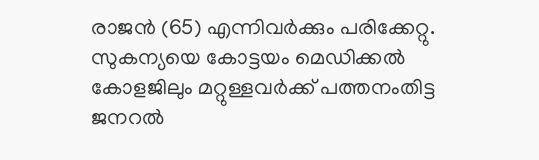രാജന്‍ (65) എന്നിവർക്കും പരിക്കേറ്റു. സുകന്യയെ കോട്ടയം മെഡിക്കൽ കോളജിലും മറ്റുള്ളവർക്ക് പത്തനംതിട്ട ജനറൽ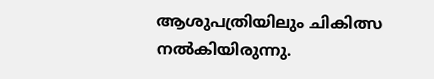ആശുപത്രിയിലും ചികിത്സ നൽകിയിരുന്നു.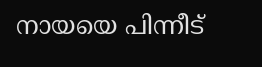നായയെ പിന്നീട്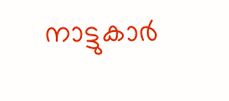നാട്ടുകാർ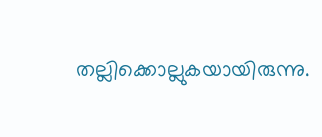തല്ലിക്കൊല്ലുകയായിരുന്നു.